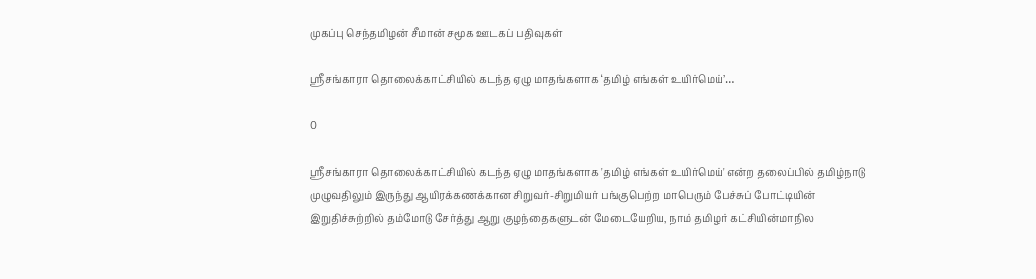முகப்பு செந்தமிழன் சீமான் சமூக ஊடகப் பதிவுகள்

ஸ்ரீசங்காரா தொலைக்காட்சியில் கடந்த ஏழு மாதங்களாக ‘தமிழ் எங்கள் உயிர்மெய்’…

0

ஸ்ரீசங்காரா தொலைக்காட்சியில் கடந்த ஏழு மாதங்களாக 'தமிழ் எங்கள் உயிர்மெய்' என்ற தலைப்பில் தமிழ்நாடு முழுவதிலும் இருந்து ஆயிரக்கணக்கான சிறுவர்-சிறுமியர் பங்குபெற்ற மாபெரும் பேச்சுப் போட்டியின் இறுதிச்சுற்றில் தம்மோடு சேர்த்து ஆறு குழந்தைகளுடன் மேடையேறிய, நாம் தமிழர் கட்சியின்மாநில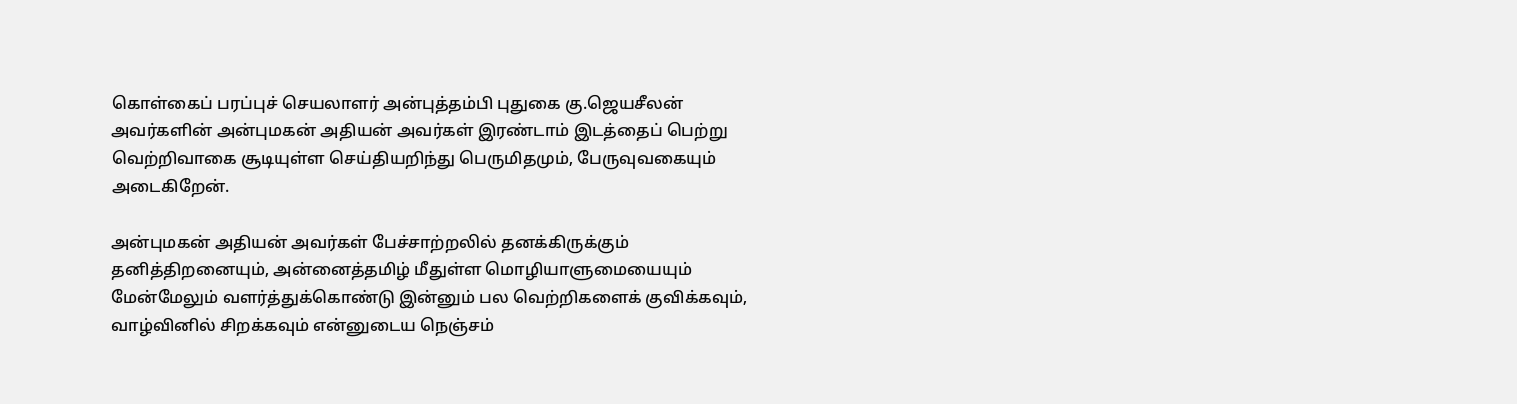கொள்கைப் பரப்புச் செயலாளர் அன்புத்தம்பி புதுகை கு.ஜெயசீலன் அவர்களின் அன்புமகன் அதியன் அவர்கள் இரண்டாம் இடத்தைப் பெற்று வெற்றிவாகை சூடியுள்ள செய்தியறிந்து பெருமிதமும், பேருவுவகையும் அடைகிறேன்.

அன்புமகன் அதியன் அவர்கள் பேச்சாற்றலில் தனக்கிருக்கும் தனித்திறனையும், அன்னைத்தமிழ் மீதுள்ள மொழியாளுமையையும் மேன்மேலும் வளர்த்துக்கொண்டு இன்னும் பல வெற்றிகளைக் குவிக்கவும், வாழ்வினில் சிறக்கவும் என்னுடைய நெஞ்சம்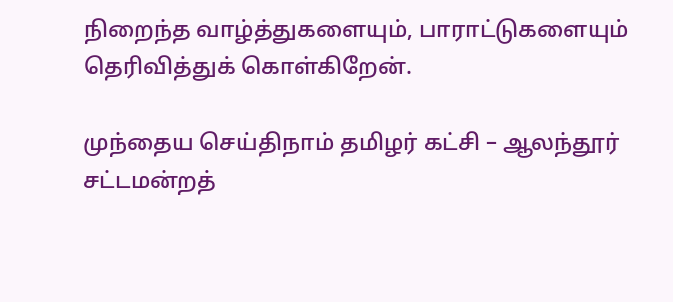நிறைந்த வாழ்த்துகளையும், பாராட்டுகளையும் தெரிவித்துக் கொள்கிறேன்.

முந்தைய செய்திநாம் தமிழர் கட்சி – ஆலந்தூர் சட்டமன்றத்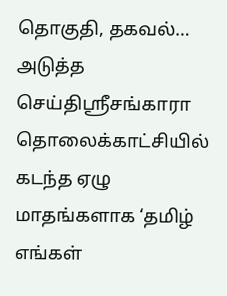தொகுதி, தகவல்…
அடுத்த செய்திஸ்ரீசங்காரா தொலைக்காட்சியில் கடந்த ஏழு மாதங்களாக ‘தமிழ் எங்கள்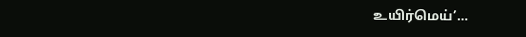உயிர்மெய்’…